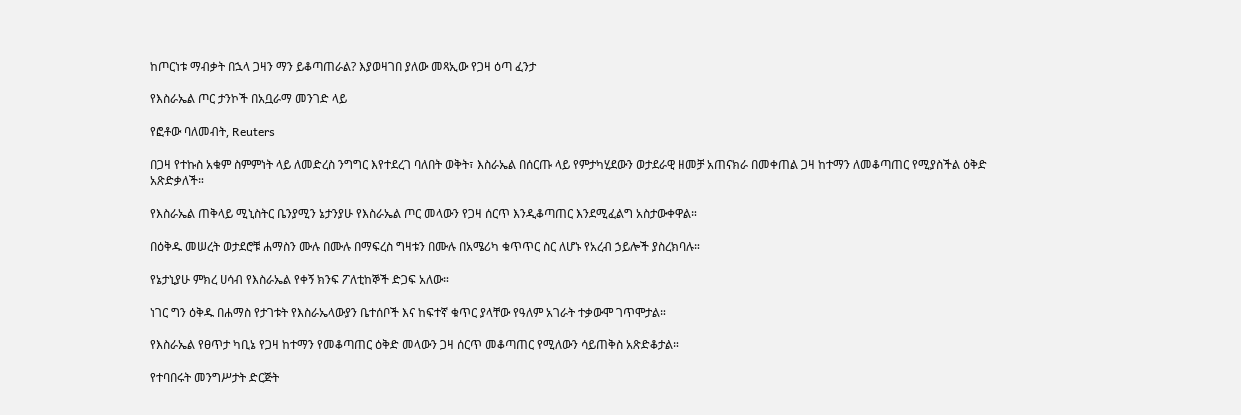ከጦርነቱ ማብቃት በኋላ ጋዛን ማን ይቆጣጠራል? እያወዛገበ ያለው መጻኢው የጋዛ ዕጣ ፈንታ

የእስራኤል ጦር ታንኮች በአቧራማ መንገድ ላይ

የፎቶው ባለመብት, Reuters

በጋዛ የተኩስ አቁም ስምምነት ላይ ለመድረስ ንግግር እየተደረገ ባለበት ወቅት፣ እስራኤል በሰርጡ ላይ የምታካሂደውን ወታደራዊ ዘመቻ አጠናክራ በመቀጠል ጋዛ ከተማን ለመቆጣጠር የሚያስችል ዕቅድ አጽድቃለች።

የእስራኤል ጠቅላይ ሚኒስትር ቤንያሚን ኔታንያሁ የእስራኤል ጦር መላውን የጋዛ ሰርጥ እንዲቆጣጠር እንደሚፈልግ አስታውቀዋል።

በዕቅዱ መሠረት ወታደሮቹ ሐማስን ሙሉ በሙሉ በማፍረስ ግዛቱን በሙሉ በአሜሪካ ቁጥጥር ስር ለሆኑ የአረብ ኃይሎች ያስረክባሉ።

የኔታኒያሁ ምክረ ሀሳብ የእስራኤል የቀኝ ክንፍ ፖለቲከኞች ድጋፍ አለው።

ነገር ግን ዕቅዱ በሐማስ የታገቱት የእስራኤላውያን ቤተሰቦች እና ከፍተኛ ቁጥር ያላቸው የዓለም አገራት ተቃውሞ ገጥሞታል።

የእስራኤል የፀጥታ ካቢኔ የጋዛ ከተማን የመቆጣጠር ዕቅድ መላውን ጋዛ ሰርጥ መቆጣጠር የሚለውን ሳይጠቅስ አጽድቆታል።

የተባበሩት መንግሥታት ድርጅት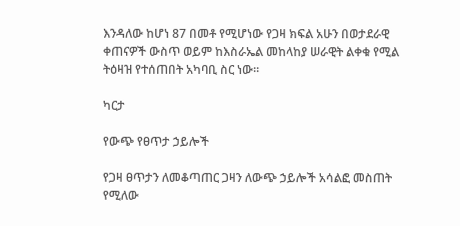እንዳለው ከሆነ 87 በመቶ የሚሆነው የጋዛ ክፍል አሁን በወታደራዊ ቀጠናዎች ውስጥ ወይም ከእስራኤል መከላከያ ሠራዊት ልቀቁ የሚል ትዕዛዝ የተሰጠበት አካባቢ ስር ነው።

ካርታ

የውጭ የፀጥታ ኃይሎች

የጋዛ ፀጥታን ለመቆጣጠር ጋዛን ለውጭ ኃይሎች አሳልፎ መስጠት የሚለው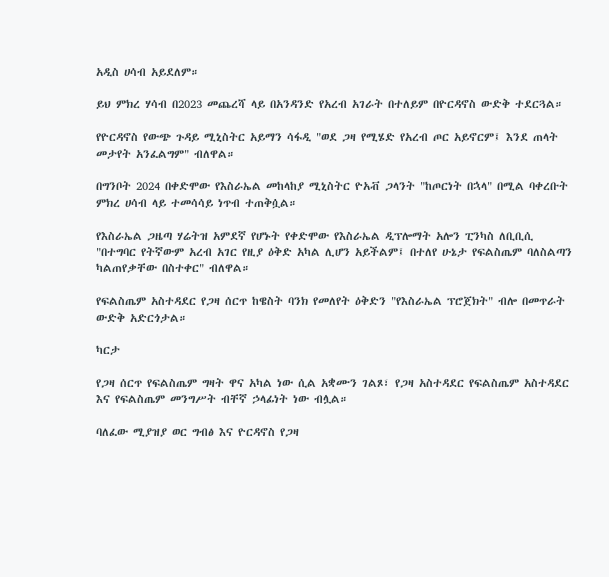አዲስ ሀሳብ አይደለም።

ይህ ምክረ ሃሳብ በ2023 መጨረሻ ላይ በአንዳንድ የአረብ አገራት በተለይም በዮርዳኖስ ውድቅ ተደርጓል።

የዮርዳኖስ የውጭ ጉዳይ ሚኒስትር አይማን ሳፋዲ "ወደ ጋዛ የሚሄድ የአረብ ጦር አይኖርም፤ እንደ ጠላት መታየት አንፈልግም" ብለዋል።

በግንቦት 2024 በቀድሞው የእስራኤል መከላከያ ሚኒስትር ዮአቭ ጋላንት "ከጦርነት በኋላ" በሚል ባቀረቡት ምክረ ሀሳብ ላይ ተመሳሳይ ነጥብ ተጠቅሷል።

የእስራኤል ጋዜጣ ሃሬትዝ አምደኛ የሆኑት የቀድሞው የእስራኤል ዲፕሎማት አሎን ፒንካስ ለቢቢሲ "በተግባር የትኛውም አረብ አገር የዚያ ዕቅድ አካል ሊሆን አይችልም፤ በተለየ ሁኔታ የፍልስጤም ባለስልጣን ካልጠየቃቸው በስተቀር" ብለዋል።

የፍልስጤም አስተዳደር የጋዛ ሰርጥ ከዌስት ባንክ የመለየት ዕቅድን "የእስራኤል ፕሮጀክት" ብሎ በመጥራት ውድቅ አድርጎታል።

ካርታ

የጋዛ ሰርጥ የፍልስጤም ግዛት ዋና አካል ነው ሲል አቋሙን ገልጾ፣ የጋዛ አስተዳደር የፍልስጤም አስተዳደር እና የፍልስጤም መንግሥት ብቸኛ ኃላፊነት ነው ብሏል።

ባለፈው ሚያዝያ ወር ግብፅ እና ዮርዳኖስ የጋዛ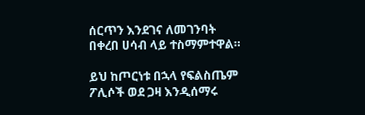ሰርጥን እንደገና ለመገንባት በቀረበ ሀሳብ ላይ ተስማምተዋል።

ይህ ከጦርነቱ በኋላ የፍልስጤም ፖሊሶች ወደ ጋዛ እንዲሰማሩ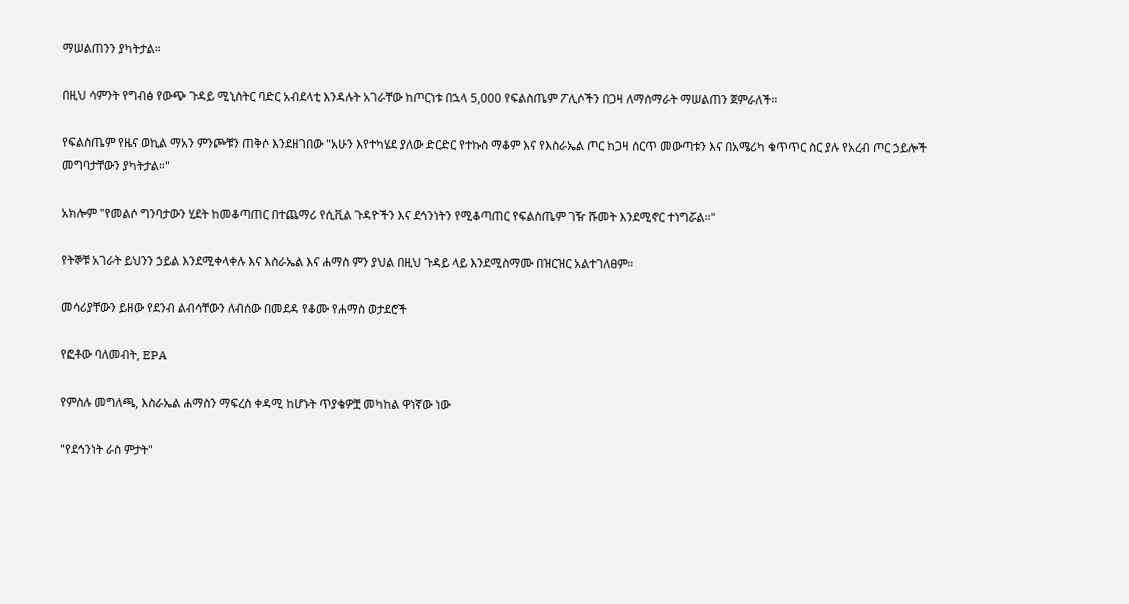ማሠልጠንን ያካትታል።

በዚህ ሳምንት የግብፅ የውጭ ጉዳይ ሚኒስትር ባድር አብደላቲ እንዳሉት አገራቸው ከጦርነቱ በኋላ 5,000 የፍልስጤም ፖሊሶችን በጋዛ ለማሰማራት ማሠልጠን ጀምራለች።

የፍልስጤም የዜና ወኪል ማአን ምንጮቹን ጠቅሶ እንደዘገበው "አሁን እየተካሄደ ያለው ድርድር የተኩስ ማቆም እና የእስራኤል ጦር ከጋዛ ሰርጥ መውጣቱን እና በአሜሪካ ቁጥጥር ስር ያሉ የአረብ ጦር ኃይሎች መግባታቸውን ያካትታል።"

አክሎም "የመልሶ ግንባታውን ሂደት ከመቆጣጠር በተጨማሪ የሲቪል ጉዳዮችን እና ደኅንነትን የሚቆጣጠር የፍልስጤም ገዥ ሹመት እንደሚኖር ተነግሯል።"

የትኞቹ አገራት ይህንን ኃይል እንደሚቀላቀሉ እና እስራኤል እና ሐማስ ምን ያህል በዚህ ጉዳይ ላይ እንደሚስማሙ በዝርዝር አልተገለፀም።

መሳሪያቸውን ይዘው የደንብ ልብሳቸውን ለብሰው በመደዳ የቆሙ የሐማስ ወታደሮች

የፎቶው ባለመብት, EPA

የምስሉ መግለጫ, እስራኤል ሐማስን ማፍረስ ቀዳሚ ከሆኑት ጥያቄዎቿ መካከል ዋነኛው ነው

"የደኅንነት ራስ ምታት"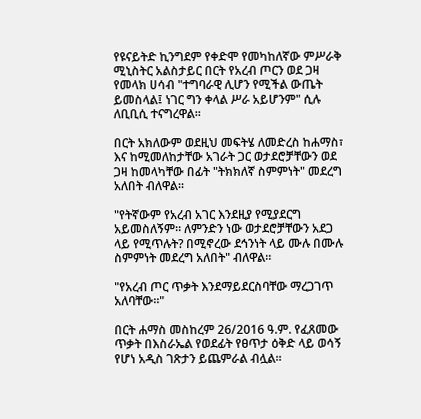የዩናይትድ ኪንግደም የቀድሞ የመካከለኛው ምሥራቅ ሚኒስትር አልስታይር በርት የአረብ ጦርን ወደ ጋዛ የመላክ ሀሳብ "ተግባራዊ ሊሆን የሚችል ውጤት ይመስላል፤ ነገር ግን ቀላል ሥራ አይሆንም" ሲሉ ለቢቢሲ ተናግረዋል።

በርት አክለውም ወደዚህ መፍትሄ ለመድረስ ከሐማስ፣ እና ከሚመለከታቸው አገራት ጋር ወታደሮቻቸውን ወደ ጋዛ ከመላካቸው በፊት "ትክክለኛ ስምምነት" መደረግ አለበት ብለዋል።

"የትኛውም የአረብ አገር እንደዚያ የሚያደርግ አይመስለኝም። ለምንድን ነው ወታደሮቻቸውን አደጋ ላይ የሚጥሉት? በሚኖረው ደኅንነት ላይ ሙሉ በሙሉ ስምምነት መደረግ አለበት" ብለዋል።

"የአረብ ጦር ጥቃት እንደማይደርስባቸው ማረጋገጥ አለባቸው።"

በርት ሐማስ መስከረም 26/2016 ዓ.ም. የፈጸመው ጥቃት በእስራኤል የወደፊት የፀጥታ ዕቅድ ላይ ወሳኝ የሆነ አዲስ ገጽታን ይጨምራል ብሏል።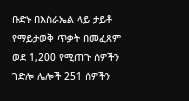ቡድኑ በእስራኤል ላይ ታይቶ የማይታወቅ ጥቃት በመፈጸም ወደ 1,200 የሚጠጉ ሰዎችን ገድሎ ሌሎች 251 ሰዎችን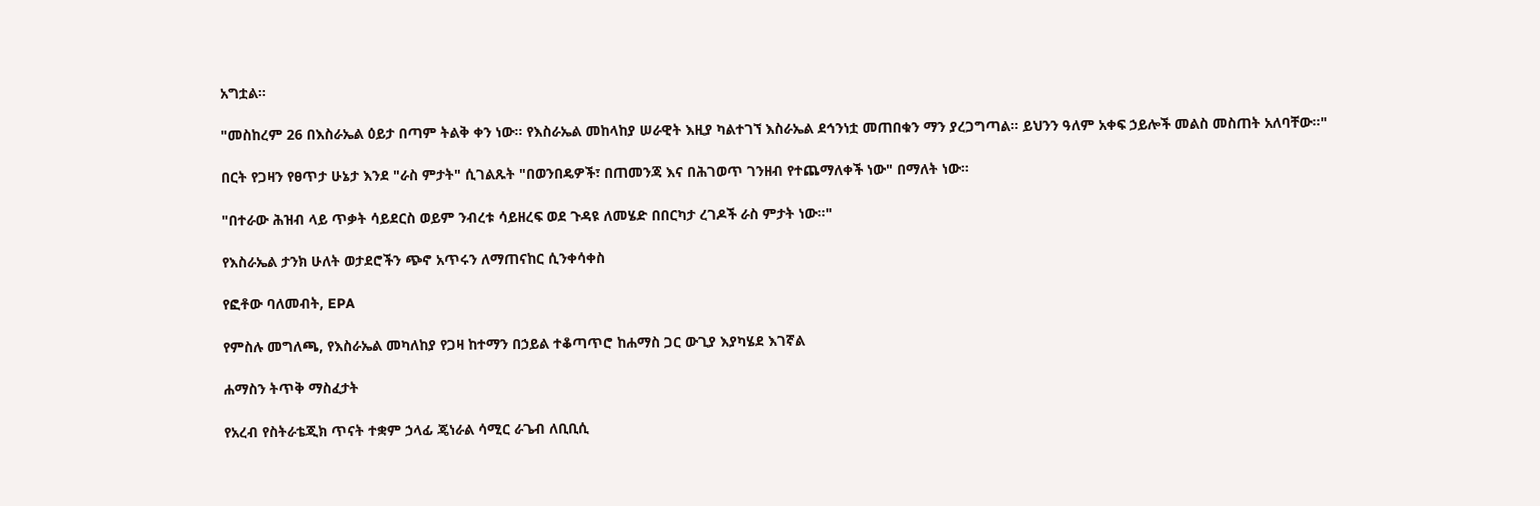አግቷል።

"መስከረም 26 በእስራኤል ዕይታ በጣም ትልቅ ቀን ነው። የእስራኤል መከላከያ ሠራዊት እዚያ ካልተገኘ እስራኤል ደኅንነቷ መጠበቁን ማን ያረጋግጣል። ይህንን ዓለም አቀፍ ኃይሎች መልስ መስጠት አለባቸው።"

በርት የጋዛን የፀጥታ ሁኔታ እንደ "ራስ ምታት" ሲገልጹት "በወንበዴዎች፣ በጠመንጃ እና በሕገወጥ ገንዘብ የተጨማለቀች ነው" በማለት ነው።

"በተራው ሕዝብ ላይ ጥቃት ሳይደርስ ወይም ንብረቱ ሳይዘረፍ ወደ ጉዳዩ ለመሄድ በበርካታ ረገዶች ራስ ምታት ነው።"

የእስራኤል ታንክ ሁለት ወታደሮችን ጭኖ አጥሩን ለማጠናከር ሲንቀሳቀስ

የፎቶው ባለመብት, EPA

የምስሉ መግለጫ, የእስራኤል መካለከያ የጋዛ ከተማን በኃይል ተቆጣጥሮ ከሐማስ ጋር ውጊያ እያካሄደ እገኛል

ሐማስን ትጥቅ ማስፈታት

የአረብ የስትራቴጂክ ጥናት ተቋም ኃላፊ ጄነራል ሳሚር ራጌብ ለቢቢሲ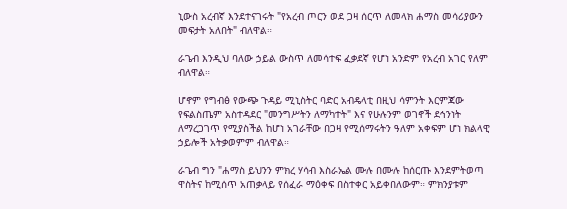ኒውስ አረብኛ እንደተናገሩት "የአረብ ጦርን ወደ ጋዛ ሰርጥ ለመላክ ሐማስ መሳሪያውን መፍታት አለበት" ብለዋል።

ራጌብ እንዲህ ባለው ኃይል ውስጥ ለመሳተፍ ፈቃደኛ የሆነ አንድም የአረብ አገር የለም ብለዋል።

ሆኖም የግብፅ የውጭ ጉዳይ ሚኒስትር ባድር አብዴላቲ በዚህ ሳምንት እርምጃው የፍልስጤም አስተዳደር "መንግሥትን ለማካተት" እና የሁሉንም ወገኖች ደኅንነት ለማረጋገጥ የሚያስችል ከሆነ አገራቸው በጋዛ የሚሰማሩትን ዓለም አቀፍም ሆነ ክልላዊ ኃይሎች አትቃወምም ብለዋል።

ራጌብ ግን "ሐማስ ይህንን ምክረ ሃሳብ እስራኤል ሙሉ በሙሉ ከሰርጡ እንደምትወጣ ዋስትና ከሚሰጥ አጠቃላይ የሰፈራ ማዕቀፍ በስተቀር አይቀበለውም። ምክንያቱም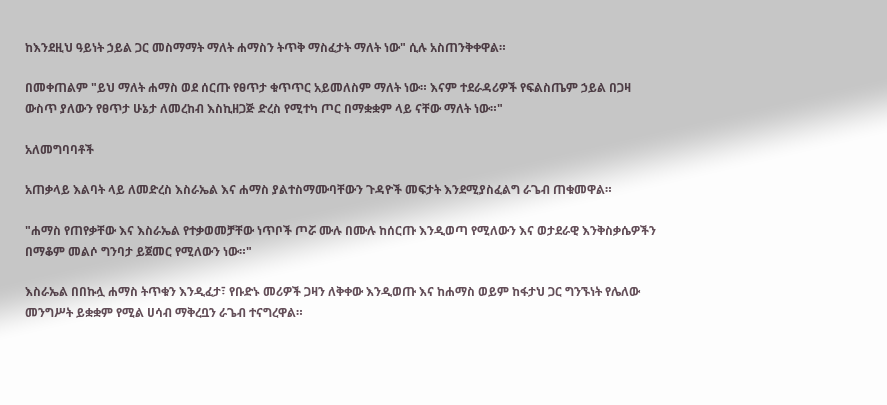ከእንደዚህ ዓይነት ኃይል ጋር መስማማት ማለት ሐማስን ትጥቅ ማስፈታት ማለት ነው" ሲሉ አስጠንቅቀዋል።

በመቀጠልም "ይህ ማለት ሐማስ ወደ ሰርጡ የፀጥታ ቁጥጥር አይመለስም ማለት ነው። እናም ተደራዳሪዎች የፍልስጤም ኃይል በጋዛ ውስጥ ያለውን የፀጥታ ሁኔታ ለመረከብ እስኪዘጋጅ ድረስ የሚተካ ጦር በማቋቋም ላይ ናቸው ማለት ነው።"

አለመግባባቶች

አጠቃላይ እልባት ላይ ለመድረስ እስራኤል እና ሐማስ ያልተስማሙባቸውን ጉዳዮች መፍታት እንደሚያስፈልግ ራጌብ ጠቁመዋል።

"ሐማስ የጠየቃቸው እና እስራኤል የተቃወመቻቸው ነጥቦች ጦሯ ሙሉ በሙሉ ከሰርጡ እንዲወጣ የሚለውን እና ወታደራዊ እንቅስቃሴዎችን በማቆም መልሶ ግንባታ ይጀመር የሚለውን ነው።"

እስራኤል በበኩሏ ሐማስ ትጥቁን እንዲፈታ፣ የቡድኑ መሪዎች ጋዛን ለቅቀው እንዲወጡ እና ከሐማስ ወይም ከፋታህ ጋር ግንኙነት የሌለው መንግሥት ይቋቋም የሚል ሀሳብ ማቅረቧን ራጌብ ተናግረዋል።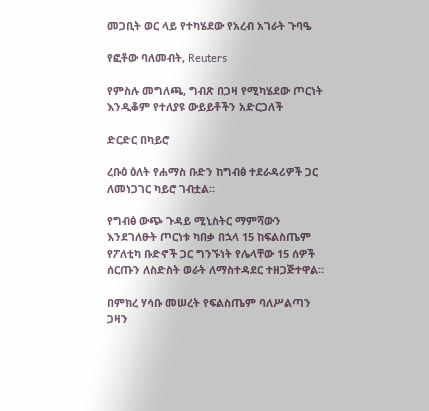መጋቢት ወር ላይ የተካሄደው የአረብ አገራት ጉባዔ

የፎቶው ባለመብት, Reuters

የምስሉ መግለጫ, ግብጽ በጋዛ የሚካሄደው ጦርነት እንዲቆም የተለያዩ ውይይቶችን አድርጋለች

ድርድር በካይሮ

ረቡዕ ዕለት የሐማስ ቡድን ከግብፅ ተደራዳሪዎች ጋር ለመነጋገር ካይሮ ገብቷል።

የግብፅ ውጭ ጉዳይ ሚኒስትር ማምሻውን እንደገለፁት ጦርነቱ ካበቃ በኋላ 15 ከፍልስጤም የፖለቲካ ቡድኖች ጋር ግንኙነት የሌላቸው 15 ሰዎች ሰርጡን ለስድስት ወራት ለማስተዳደር ተዘጋጅተዋል።

በምክረ ሃሳቡ መሠረት የፍልስጤም ባለሥልጣን ጋዛን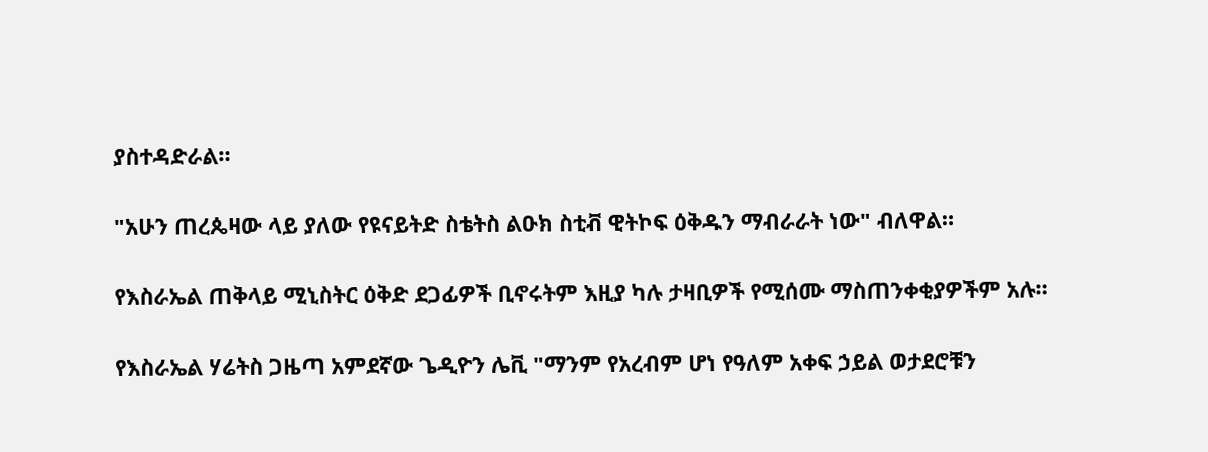ያስተዳድራል።

"አሁን ጠረጴዛው ላይ ያለው የዩናይትድ ስቴትስ ልዑክ ስቲቭ ዊትኮፍ ዕቅዱን ማብራራት ነው" ብለዋል።

የእስራኤል ጠቅላይ ሚኒስትር ዕቅድ ደጋፊዎች ቢኖሩትም እዚያ ካሉ ታዛቢዎች የሚሰሙ ማስጠንቀቂያዎችም አሉ።

የእስራኤል ሃሬትስ ጋዜጣ አምደኛው ጌዲዮን ሌቪ "ማንም የአረብም ሆነ የዓለም አቀፍ ኃይል ወታደሮቹን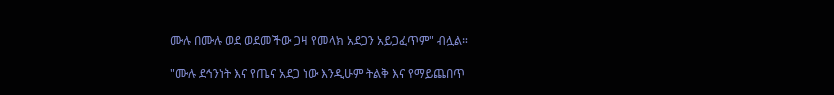ሙሉ በሙሉ ወደ ወደመችው ጋዛ የመላክ አደጋን አይጋፈጥም" ብሏል።

"ሙሉ ደኅንነት እና የጤና አደጋ ነው እንዲሁም ትልቅ እና የማይጨበጥ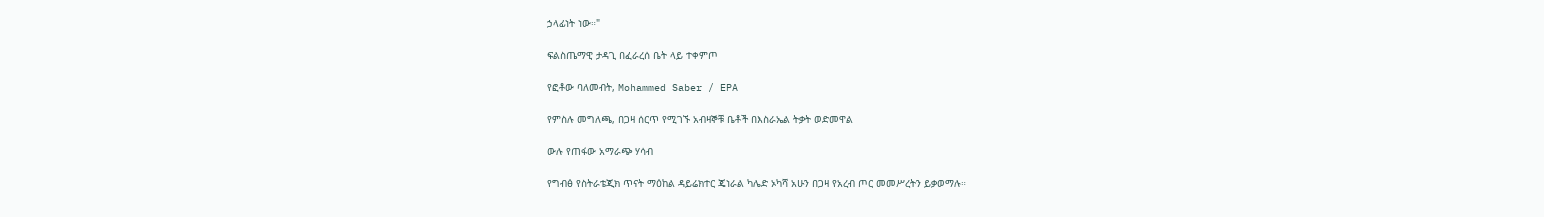ኃላፊነት ነው።"

ፍልስጤማዊ ታዳጊ በፈራረሰ ቤት ላይ ተቀምጦ

የፎቶው ባለመብት, Mohammed Saber / EPA

የምስሉ መግለጫ, በጋዛ ሰርጥ የሚገኙ አብዛኞቹ ቤቶች በእስራኤል ትቃት ወድመዋል

ውሉ የጠፋው አማራጭ ሃሳብ

የግብፅ የስትራቴጂክ ጥናት ማዕከል ዳይሬክተር ጄነራል ካሌድ ኦካሻ አሁን በጋዛ የአረብ ጦር መመሥረትን ይቃወማሉ።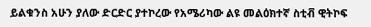ይልቁንስ አሁን ያለው ድርድር ያተኮረው የአሜሪካው ልዩ መልዕክተኛ ስቲቭ ዊትኮፍ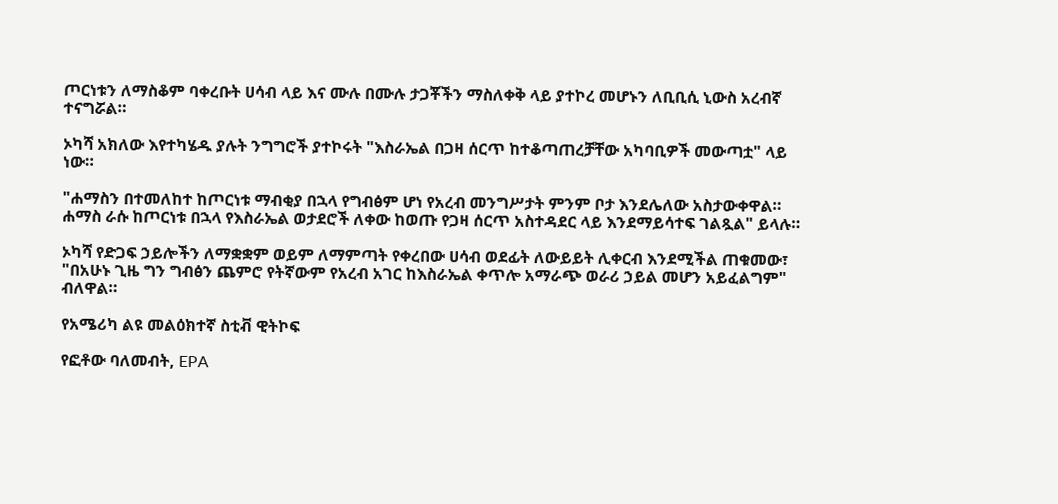ጦርነቱን ለማስቆም ባቀረቡት ሀሳብ ላይ እና ሙሉ በሙሉ ታጋቾችን ማስለቀቅ ላይ ያተኮረ መሆኑን ለቢቢሲ ኒውስ አረብኛ ተናግሯል።

ኦካሻ አክለው እየተካሄዱ ያሉት ንግግሮች ያተኮሩት "እስራኤል በጋዛ ሰርጥ ከተቆጣጠረቻቸው አካባቢዎች መውጣቷ" ላይ ነው።

"ሐማስን በተመለከተ ከጦርነቱ ማብቂያ በኋላ የግብፅም ሆነ የአረብ መንግሥታት ምንም ቦታ እንደሌለው አስታውቀዋል። ሐማስ ራሱ ከጦርነቱ በኋላ የእስራኤል ወታደሮች ለቀው ከወጡ የጋዛ ሰርጥ አስተዳደር ላይ እንደማይሳተፍ ገልጿል" ይላሉ።

ኦካሻ የድጋፍ ኃይሎችን ለማቋቋም ወይም ለማምጣት የቀረበው ሀሳብ ወደፊት ለውይይት ሊቀርብ እንደሚችል ጠቁመው፣ "በአሁኑ ጊዜ ግን ግብፅን ጨምሮ የትኛውም የአረብ አገር ከእስራኤል ቀጥሎ አማራጭ ወራሪ ኃይል መሆን አይፈልግም" ብለዋል።

የአሜሪካ ልዩ መልዕክተኛ ስቲቭ ዊትኮፍ

የፎቶው ባለመብት, EPA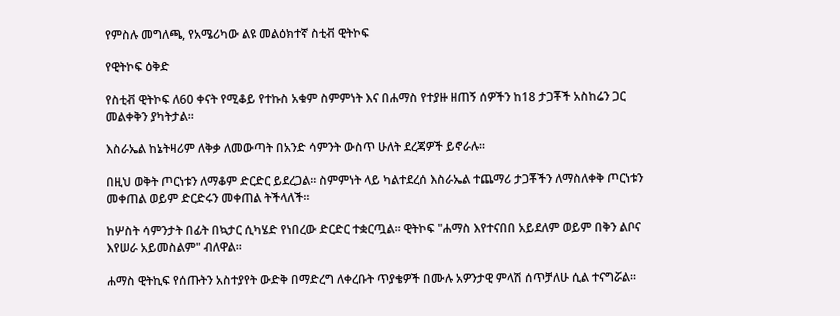የምስሉ መግለጫ, የአሜሪካው ልዩ መልዕክተኛ ስቲቭ ዊትኮፍ

የዊትኮፍ ዕቅድ

የስቲቭ ዊትኮፍ ለ60 ቀናት የሚቆይ የተኩስ አቁም ስምምነት እና በሐማስ የተያዙ ዘጠኝ ሰዎችን ከ18 ታጋቾች አስከሬን ጋር መልቀቅን ያካትታል።

እስራኤል ከኔትዛሪም ለቅቃ ለመውጣት በአንድ ሳምንት ውስጥ ሁለት ደረጃዎች ይኖራሉ።

በዚህ ወቅት ጦርነቱን ለማቆም ድርድር ይደረጋል። ስምምነት ላይ ካልተደረሰ እስራኤል ተጨማሪ ታጋቾችን ለማስለቀቅ ጦርነቱን መቀጠል ወይም ድርድሩን መቀጠል ትችላለች።

ከሦስት ሳምንታት በፊት በኳታር ሲካሄድ የነበረው ድርድር ተቋርጧል። ዊትኮፍ "ሐማስ እየተናበበ አይደለም ወይም በቅን ልቦና እየሠራ አይመስልም" ብለዋል።

ሐማስ ዊትኪፍ የሰጡትን አስተያየት ውድቅ በማድረግ ለቀረቡት ጥያቄዎች በሙሉ አዎንታዊ ምላሽ ሰጥቻለሁ ሲል ተናግሯል።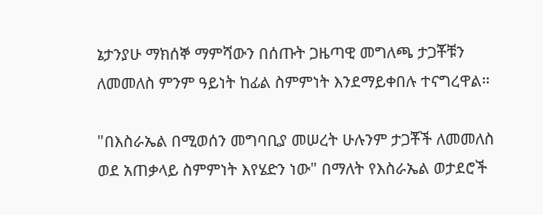ኔታንያሁ ማክሰኞ ማምሻውን በሰጡት ጋዜጣዊ መግለጫ ታጋቾቹን ለመመለስ ምንም ዓይነት ከፊል ስምምነት እንደማይቀበሉ ተናግረዋል።

"በእስራኤል በሚወሰን መግባቢያ መሠረት ሁሉንም ታጋቾች ለመመለስ ወደ አጠቃላይ ስምምነት እየሄድን ነው" በማለት የእስራኤል ወታደሮች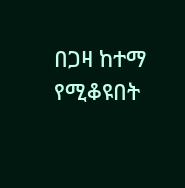በጋዛ ከተማ የሚቆዩበት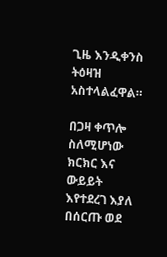ጊዜ እንዲቀንስ ትዕዛዝ አስተላልፈዋል።

በጋዛ ቀጥሎ ስለሚሆነው ክርክር እና ውይይት እየተደረገ እያለ በሰርጡ ወደ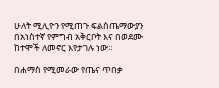ሁለት ሚሊዮን የሚጠጉ ፍልስጤማውያን በአነስተኛ የምግብ አቅርቦት እና በወደሙ ከተሞች ለመኖር እየታገሉ ነው።

በሐማስ የሚመራው የጤና ጥበቃ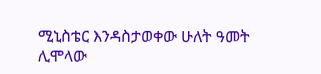ሚኒስቴር እንዳስታወቀው ሁለት ዓመት ሊሞላው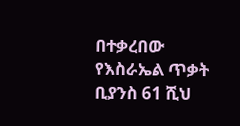በተቃረበው የእስራኤል ጥቃት ቢያንስ 61 ሺህ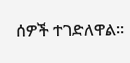ሰዎች ተገድለዋል።